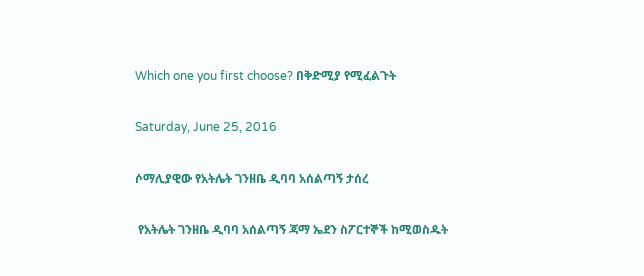Which one you first choose? በቅድሚያ የሚፈልጉት

Saturday, June 25, 2016

ሶማሊያዊው የአትሌት ገንዘቤ ዲባባ አሰልጣኝ ታሰረ

 የአትሌት ገንዘቤ ዲባባ አሰልጣኝ ጃማ ኤደን ስፖርተኞች ከሚወስዱት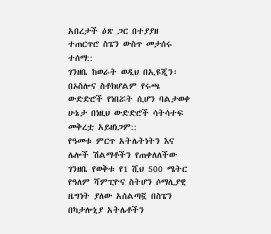አበረታች ዕጽ ጋር በተያያዘ ተጠርጥሮ ስፔን ውስጥ መታሰሩ ተሰማ::
ገንዘቤ ከወራት ወዲህ በኢዩጂን፡ በኦስሎና ስቶክሆልም የሩጫ ውድድሮች የነበሯት ሲሆን ባልታወቀ ሁኔታ በነዚህ ውድድሮች ሳትሳተፍ መቅረቷ አይዘነጋም::
የዓመቱ ምርጥ አትሌትነትን እና ሌሎች ሽልማቶችን የጠቀለለችው ገንዘቤ የወቅቱ የ1 ሺህ 500 ሜትር የዓለም ሻምፒዮና ስትሆን ሶማሊያዊ ዜግነት ያለው አሰልጣኟ በስፔን በካታሎኒያ አትሌቶችን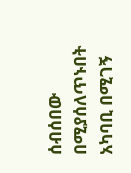ሰብሰበው በሚያሰለጥኑበት አካባቢ በሚገኝ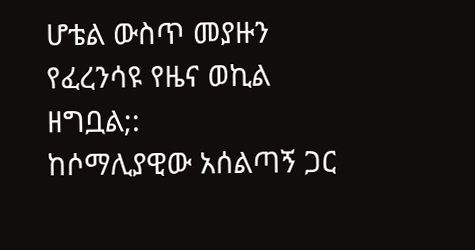ሆቴል ውስጥ መያዙን የፈረንሳዩ የዜና ወኪል ዘግቧል;:
ከሶማሊያዊው አሰልጣኝ ጋር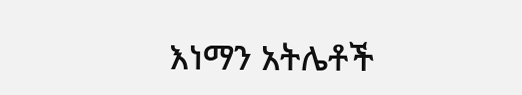እነማን አትሌቶች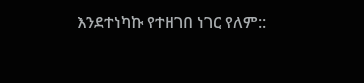እንደተነካኩ የተዘገበ ነገር የለም::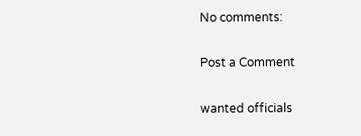No comments:

Post a Comment

wanted officials